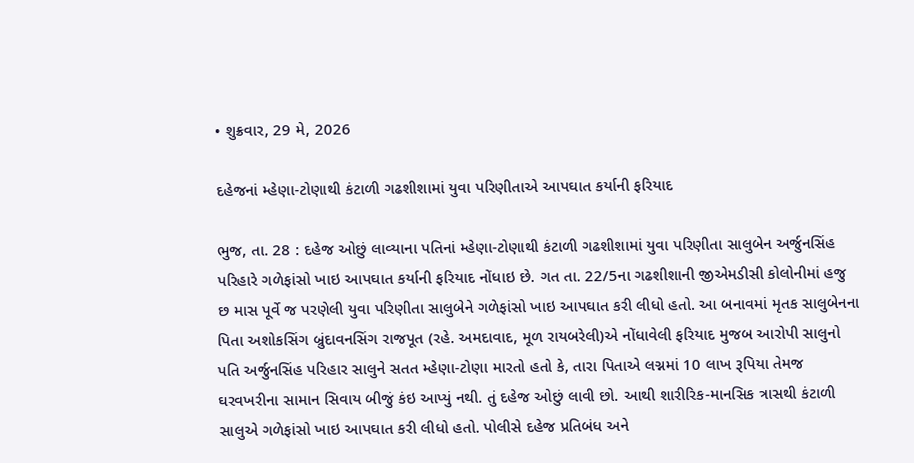• શુક્રવાર, 29 મે, 2026

દહેજનાં મ્હેણા-ટોણાથી કંટાળી ગઢશીશામાં યુવા પરિણીતાએ આપઘાત કર્યાની ફરિયાદ

ભુજ, તા. 28 : દહેજ ઓછું લાવ્યાના પતિનાં મ્હેણા-ટોણાથી કંટાળી ગઢશીશામાં યુવા પરિણીતા સાલુબેન અર્જુનસિંહ પરિહારે ગળેફાંસો ખાઇ આપઘાત કર્યાની ફરિયાદ નોંધાઇ છે. ગત તા. 22/5ના ગઢશીશાની જીએમડીસી કોલોનીમાં હજુ છ માસ પૂર્વે જ પરણેલી યુવા પરિણીતા સાલુબેને ગળેફાંસો ખાઇ આપઘાત કરી લીધો હતો. આ બનાવમાં મૃતક સાલુબેનના પિતા અશોકસિંગ બ્રુંદાવનસિંગ રાજપૂત (રહે. અમદાવાદ, મૂળ રાયબરેલી)એ નોંધાવેલી ફરિયાદ મુજબ આરોપી સાલુનો પતિ અર્જુનસિંહ પરિહાર સાલુને સતત મ્હેણા-ટોણા મારતો હતો કે, તારા પિતાએ લગ્નમાં 10 લાખ રૂપિયા તેમજ ઘરવખરીના સામાન સિવાય બીજું કંઇ આપ્યું નથી. તું દહેજ ઓછું લાવી છો. આથી શારીરિક-માનસિક ત્રાસથી કંટાળી સાલુએ ગળેફાંસો ખાઇ આપઘાત કરી લીધો હતો. પોલીસે દહેજ પ્રતિબંધ અને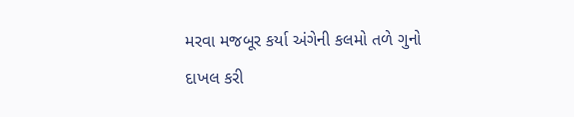મરવા મજબૂર કર્યા અંગેની કલમો તળે ગુનો દાખલ કરી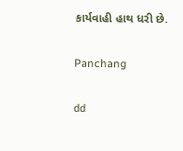કાર્યવાહી હાથ ધરી છે.

Panchang

dd